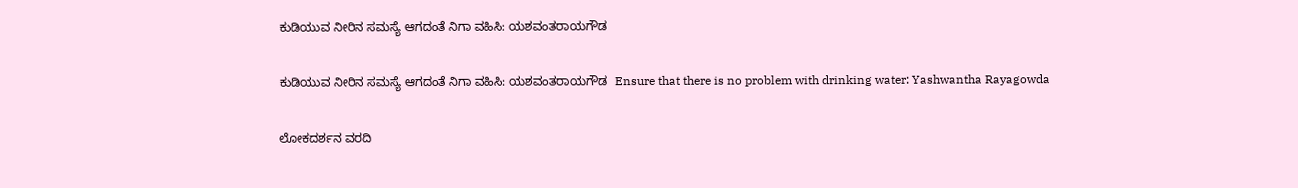ಕುಡಿಯುವ ನೀರಿನ ಸಮಸ್ಯೆ ಆಗದಂತೆ ನಿಗಾ ವಹಿಸಿ: ಯಶವಂತರಾಯಗೌಡ

ಕುಡಿಯುವ ನೀರಿನ ಸಮಸ್ಯೆ ಆಗದಂತೆ ನಿಗಾ ವಹಿಸಿ: ಯಶವಂತರಾಯಗೌಡ  Ensure that there is no problem with drinking water: Yashwantha Rayagowda

ಲೋಕದರ್ಶನ ವರದಿ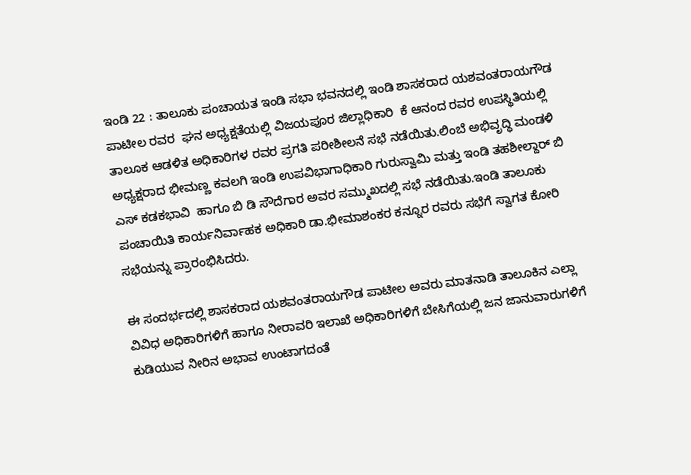ಇಂಡಿ 22 : ತಾಲೂಕು ಪಂಚಾಯತ ಇಂಡಿ ಸಭಾ ಭವನದಲ್ಲಿ ಇಂಡಿ ಶಾಸಕರಾದ ಯಶವಂತರಾಯಗೌಡ  ಪಾಟೀಲ ರವರ  ಘನ ಅಧ್ಯಕ್ಷತೆಯಲ್ಲಿ ವಿಜಯಪೂರ ಜಿಲ್ಲಾಧಿಕಾರಿ  ಕೆ ಆನಂದ ರವರ ಉಪಸ್ಥಿತಿಯಲ್ಲಿ ತಾಲೂಕ ಆಡಳಿತ ಅಧಿಕಾರಿಗಳ ರವರ ಪ್ರಗತಿ ಪರೀಶೀಲನೆ ಸಭೆ ನಡೆಯಿತು.ಲಿಂಬೆ ಅಭಿವೃದ್ಧಿ ಮಂಡಳಿ ಅಧ್ಯಕ್ಷರಾದ ಭೀಮಣ್ಣ ಕವಲಗಿ ಇಂಡಿ ಉಪವಿಭಾಗಾಧಿಕಾರಿ ಗುರುಸ್ವಾಮಿ ಮತ್ತು ಇಂಡಿ ತಹಶೀಲ್ದಾರ್ ಬಿ ಎಸ್ ಕಡಕಭಾವಿ  ಹಾಗೂ ಬಿ ಡಿ ಸೌದೆಗಾರ ಅವರ ಸಮ್ಮುಖದಲ್ಲಿ ಸಭೆ ನಡೆಯಿತು.ಇಂಡಿ ತಾಲೂಕು ಪಂಚಾಯಿತಿ ಕಾರ್ಯನಿರ್ವಾಹಕ ಅಧಿಕಾರಿ ಡಾ.ಭೀಮಾಶಂಕರ ಕನ್ನೂರ ರವರು ಸಭೆಗೆ ಸ್ವಾಗತ ಕೋರಿ ಸಭೆಯನ್ನು ಪ್ರಾರಂಭಿಸಿದರು.

ಈ ಸಂದರ್ಭದಲ್ಲಿ ಶಾಸಕರಾದ ಯಶವಂತರಾಯಗೌಡ ಪಾಟೀಲ ಅವರು ಮಾತನಾಡಿ ತಾಲೂಕಿನ ಎಲ್ಲಾ ವಿವಿಧ ಅಧಿಕಾರಿಗಳಿಗೆ ಹಾಗೂ ನೀರಾವರಿ ಇಲಾಖೆ ಅಧಿಕಾರಿಗಳಿಗೆ ಬೇಸಿಗೆಯಲ್ಲಿ ಜನ ಜಾನುವಾರುಗಳಿಗೆ ಕುಡಿಯುವ ನೀರಿನ ಅಭಾವ ಉಂಟಾಗದಂತೆ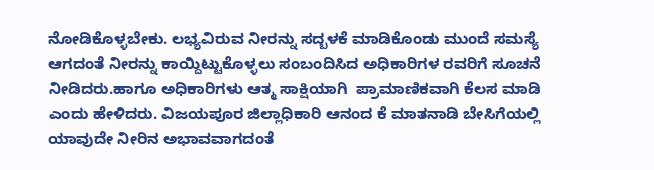ನೋಡಿಕೊಳ್ಳಬೇಕು. ಲಭ್ಯವಿರುವ ನೀರನ್ನು ಸದ್ಬಳಕೆ ಮಾಡಿಕೊಂಡು ಮುಂದೆ ಸಮಸ್ಯೆ ಆಗದಂತೆ ನೀರನ್ನು ಕಾಯ್ದಿಟ್ಟುಕೊಳ್ಳಲು ಸಂಬಂದಿಸಿದ ಅಧಿಕಾರಿಗಳ ರವರಿಗೆ ಸೂಚನೆ ನೀಡಿದರು.ಹಾಗೂ ಅಧಿಕಾರಿಗಳು ಆತ್ಮ ಸಾಕ್ಷಿಯಾಗಿ  ಪ್ರಾಮಾಣಿಕವಾಗಿ ಕೆಲಸ ಮಾಡಿ ಎಂದು ಹೇಳಿದರು. ವಿಜಯಪೂರ ಜಿಲ್ಲಾಧಿಕಾರಿ ಆನಂದ ಕೆ ಮಾತನಾಡಿ ಬೇಸಿಗೆಯಲ್ಲಿ ಯಾವುದೇ ನೀರಿನ ಅಭಾವವಾಗದಂತೆ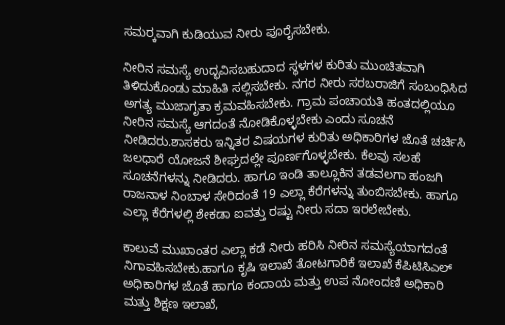ಸಮರ‍್ಕವಾಗಿ ಕುಡಿಯುವ ನೀರು ಪೂರೈಸಬೇಕು.

ನೀರಿನ ಸಮಸ್ಯೆ ಉದ್ಭವಿಸಬಹುದಾದ ಸ್ಥಳಗಳ ಕುರಿತು ಮುಂಚಿತವಾಗಿ ತಿಳಿದುಕೊಂಡು ಮಾಹಿತಿ ಸಲ್ಲಿಸಬೇಕು. ನಗರ ನೀರು ಸರಬರಾಜಿಗೆ ಸಂಬಂಧಿಸಿದ ಅಗತ್ಯ ಮುಜಾಗೃತಾ ಕ್ರಮವಹಿಸಬೇಕು. ಗ್ರಾಮ ಪಂಚಾಯತಿ ಹಂತದಲ್ಲಿಯೂ ನೀರಿನ ಸಮಸ್ಯೆ ಆಗದಂತೆ ನೋಡಿಕೊಳ್ಳಬೇಕು ಎಂದು ಸೂಚನೆ ನೀಡಿದರು.ಶಾಸಕರು ಇನ್ನಿತರ ವಿಷಯಗಳ ಕುರಿತು ಅಧಿಕಾರಿಗಳ ಜೊತೆ ಚರ್ಚಿಸಿ ಜಲಧಾರೆ ಯೋಜನೆ ಶೀಘ್ರದಲ್ಲೇ ಪೂರ್ಣಗೊಳ್ಳಬೇಕು. ಕೆಲವು ಸಲಹೆ ಸೂಚನೆಗಳನ್ನು ನೀಡಿದರು. ಹಾಗೂ ಇಂಡಿ ತಾಲ್ಲೂಕಿನ ತಡವಲಗಾ ಹಂಜಗಿ ರಾಜನಾಳ ನಿಂಬಾಳ ಸೇರಿದಂತೆ 19 ಎಲ್ಲಾ ಕೆರೆಗಳನ್ನು ತುಂಬಿಸಬೇಕು. ಹಾಗೂ ಎಲ್ಲಾ ಕೆರೆಗಳಲ್ಲಿ ಶೇಕಡಾ ಐವತ್ತು ರಷ್ಟು ನೀರು ಸದಾ ಇರಲೇಬೇಕು.

ಕಾಲುವೆ ಮುಖಾಂತರ ಎಲ್ಲಾ ಕಡೆ ನೀರು ಹರಿಸಿ ನೀರಿನ ಸಮಸ್ಯೆಯಾಗದಂತೆ ನಿಗಾವಹಿಸಬೇಕು.ಹಾಗೂ ಕೃಷಿ ಇಲಾಖೆ ತೋಟಗಾರಿಕೆ ಇಲಾಖೆ ಕೆಪಿಟಿಸಿಎಲ್ ಅಧಿಕಾರಿಗಳ ಜೊತೆ ಹಾಗೂ ಕಂದಾಯ ಮತ್ತು ಉಪ ನೋಂದಣಿ ಅಧಿಕಾರಿ ಮತ್ತು ಶಿಕ್ಷಣ ಇಲಾಖೆ,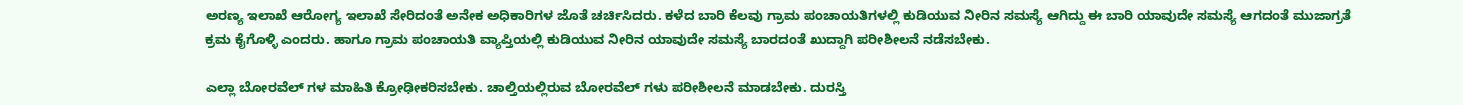ಅರಣ್ಯ ಇಲಾಖೆ ಆರೋಗ್ಯ ಇಲಾಖೆ ಸೇರಿದಂತೆ ಅನೇಕ ಅಧಿಕಾರಿಗಳ ಜೊತೆ ಚರ್ಚಿಸಿದರು. ಕಳೆದ ಬಾರಿ ಕೆಲವು ಗ್ರಾಮ ಪಂಚಾಯತಿಗಳಲ್ಲಿ ಕುಡಿಯುವ ನೀರಿನ ಸಮಸ್ಯೆ ಆಗಿದ್ದು ಈ ಬಾರಿ ಯಾವುದೇ ಸಮಸ್ಯೆ ಆಗದಂತೆ ಮುಜಾಗ್ರತೆ ಕ್ರಮ ಕೈಗೊಳ್ಳಿ ಎಂದರು. ಹಾಗೂ ಗ್ರಾಮ ಪಂಚಾಯತಿ ವ್ಯಾಪ್ತಿಯಲ್ಲಿ ಕುಡಿಯುವ ನೀರಿನ ಯಾವುದೇ ಸಮಸ್ಯೆ ಬಾರದಂತೆ ಖುದ್ದಾಗಿ ಪರೀಶೀಲನೆ ನಡೆಸಬೇಕು.

ಎಲ್ಲಾ ಬೋರವೆಲ್ ಗಳ ಮಾಹಿತಿ ಕ್ರೋಢೀಕರಿಸಬೇಕು. ಚಾಲ್ತಿಯಲ್ಲಿರುವ ಬೋರವೆಲ್ ಗಳು ಪರೀಶೀಲನೆ ಮಾಡಬೇಕು. ದುರಸ್ತಿ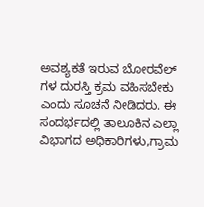ಅವಶ್ಯಕತೆ ಇರುವ ಬೋರವೆಲ್ ಗಳ ದುರಸ್ತಿ ಕ್ರಮ ವಹಿಸಬೇಕು ಎಂದು ಸೂಚನೆ ನೀಡಿದರು. ಈ ಸಂದರ್ಭದಲ್ಲಿ ತಾಲೂಕಿನ ಎಲ್ಲಾ ವಿಭಾಗದ ಅಧಿಕಾರಿಗಳು,ಗ್ರಾಮ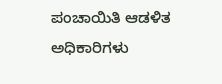ಪಂಚಾಯಿತಿ ಆಡಳಿತ ಅಧಿಕಾರಿಗಳು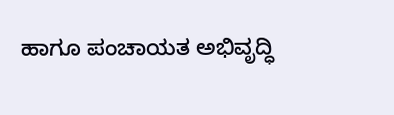ಹಾಗೂ ಪಂಚಾಯತ ಅಭಿವೃದ್ಧಿ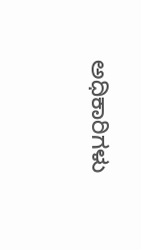ಅಧಿಕಾರಿಗಳು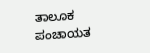ತಾಲೂಕ ಪಂಚಾಯತ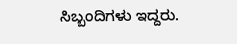ಸಿಬ್ಬಂದಿಗಳು ಇದ್ದರು.